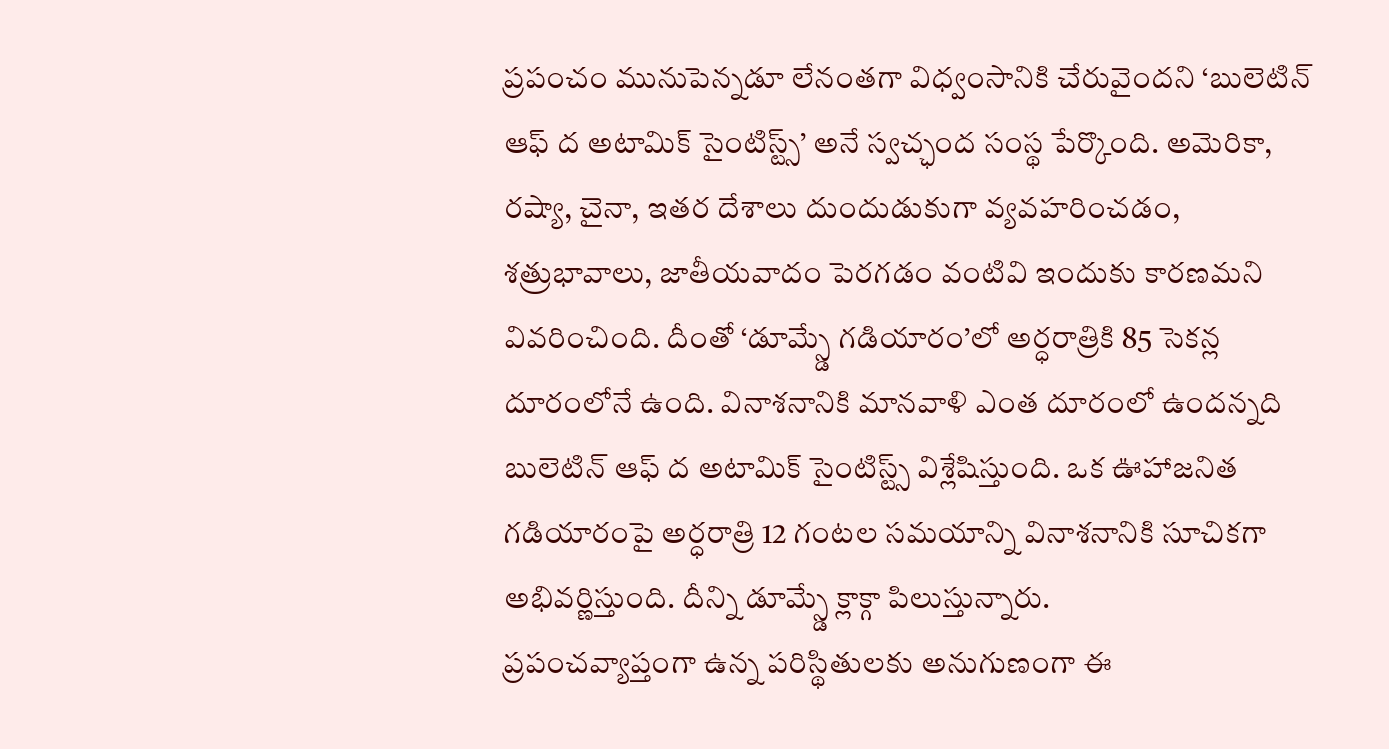ప్రపంచం మునుపెన్నడూ లేనంతగా విధ్వంసానికి చేరువైందని ‘బులెటిన్ ఆఫ్ ద అటామిక్ సైంటిస్ట్స్’ అనే స్వచ్ఛంద సంస్థ పేర్కొంది. అమెరికా, రష్యా, చైనా, ఇతర దేశాలు దుందుడుకుగా వ్యవహరించడం, శత్రుభావాలు, జాతీయవాదం పెరగడం వంటివి ఇందుకు కారణమని వివరించింది. దీంతో ‘డూమ్స్డే గడియారం’లో అర్ధరాత్రికి 85 సెకన్ల దూరంలోనే ఉంది. వినాశనానికి మానవాళి ఎంత దూరంలో ఉందన్నది బులెటిన్ ఆఫ్ ద అటామిక్ సైంటిస్ట్స్ విశ్లేషిస్తుంది. ఒక ఊహాజనిత గడియారంపై అర్ధరాత్రి 12 గంటల సమయాన్ని వినాశనానికి సూచికగా అభివర్ణిస్తుంది. దీన్ని డూమ్స్డే క్లాక్గా పిలుస్తున్నారు.
ప్రపంచవ్యాప్తంగా ఉన్న పరిస్థితులకు అనుగుణంగా ఈ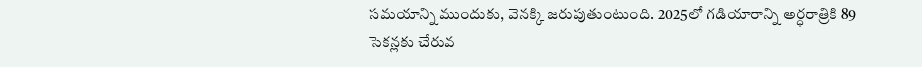సమయాన్ని ముందుకు, వెనక్కి జరుపుతుంటుంది. 2025లో గడియారాన్ని అర్ధరాత్రికి 89 సెకన్లకు చేరువ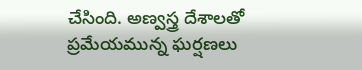చేసింది. అణ్వస్త్ర దేశాలతో ప్రమేయమున్న ఘర్షణలు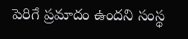పెరిగే ప్రమాదం ఉందని సంస్థ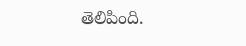తెలిపింది.